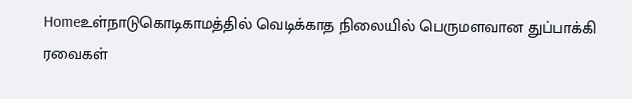Homeஉள்நாடுகொடிகாமத்தில் வெடிக்காத நிலையில் பெருமளவான துப்பாக்கி ரவைகள்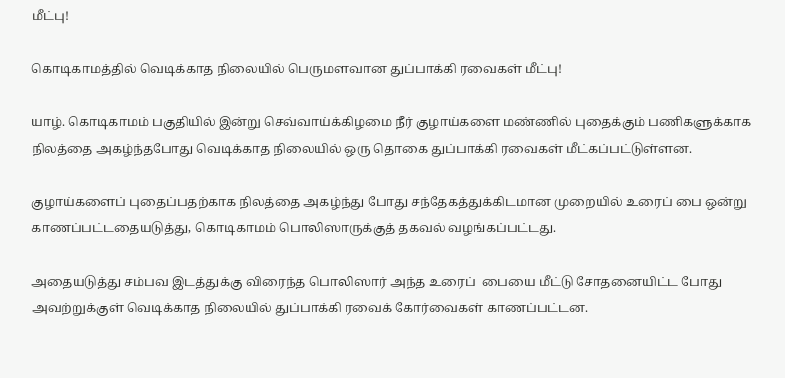மீட்பு!

கொடிகாமத்தில் வெடிக்காத நிலையில் பெருமளவான துப்பாக்கி ரவைகள் மீட்பு!

யாழ். கொடிகாமம் பகுதியில் இன்று செவ்வாய்க்கிழமை நீர் குழாய்களை மண்ணில் புதைக்கும் பணிகளுக்காக நிலத்தை அகழ்ந்தபோது வெடிக்காத நிலையில் ஒரு தொகை துப்பாக்கி ரவைகள் மீட்கப்பட்டுள்ளன.

குழாய்களைப் புதைப்பதற்காக நிலத்தை அகழ்ந்து போது சந்தேகத்துக்கிடமான முறையில் உரைப் பை ஒன்று காணப்பட்டதையடுத்து, கொடிகாமம் பொலிஸாருக்குத் தகவல் வழங்கப்பட்டது.

அதையடுத்து சம்பவ இடத்துக்கு விரைந்த பொலிஸார் அந்த உரைப்  பையை மீட்டு சோதனையிட்ட போது அவற்றுக்குள் வெடிக்காத நிலையில் துப்பாக்கி ரவைக் கோர்வைகள் காணப்பட்டன.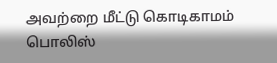அவற்றை மீட்டு கொடிகாமம் பொலிஸ்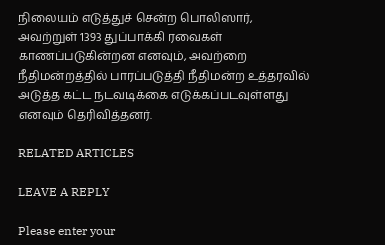நிலையம் எடுத்துச் சென்ற பொலிஸார், அவற்றுள் 1393 துப்பாக்கி ரவைகள் காணப்படுகின்றன எனவும், அவற்றை நீதிமன்றத்தில் பாரப்படுத்தி நீதிமன்ற உத்தரவில் அடுத்த கட்ட நடவடிக்கை எடுக்கப்படவுள்ளது எனவும் தெரிவித்தனர்.

RELATED ARTICLES

LEAVE A REPLY

Please enter your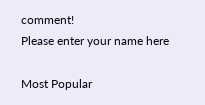comment!
Please enter your name here

Most Popular